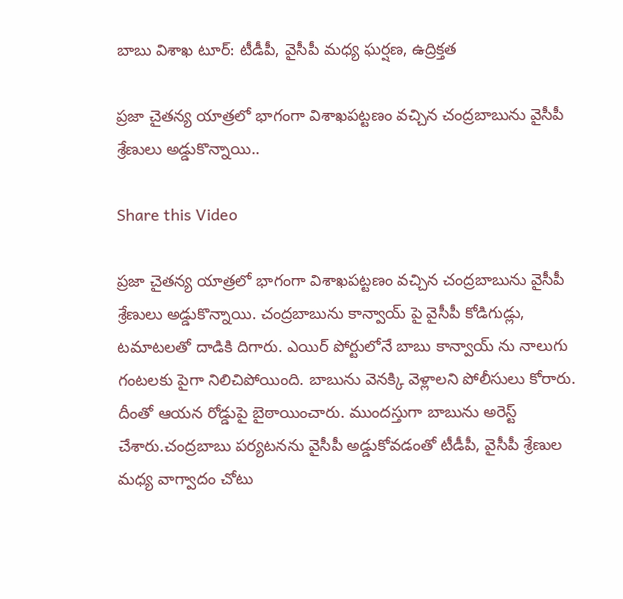బాబు విశాఖ టూర్: టీడీపీ, వైసీపీ మధ్య ఘర్షణ, ఉద్రిక్తత

ప్రజా చైతన్య యాత్రలో భాగంగా విశాఖపట్టణం వచ్చిన చంద్రబాబును వైసీపీ శ్రేణులు అడ్డుకొన్నాయి..

Share this Video

ప్రజా చైతన్య యాత్రలో భాగంగా విశాఖపట్టణం వచ్చిన చంద్రబాబును వైసీపీ శ్రేణులు అడ్డుకొన్నాయి. చంద్రబాబును కాన్వాయ్ పై వైసీపీ కోడిగుడ్లు, టమాటలతో దాడికి దిగారు. ఎయిర్ పోర్టులోనే బాబు కాన్వాయ్ ను నాలుగు గంటలకు పైగా నిలిచిపోయింది. బాబును వెనక్కి వెళ్లాలని పోలీసులు కోరారు. దీంతో ఆయన రోడ్డుపై బైఠాయించారు. ముందస్తుగా బాబును అరెస్ట్ చేశారు.చంద్రబాబు పర్యటనను వైసీపీ అడ్డుకోవడంతో టీడీపీ, వైసీపీ శ్రేణుల మధ్య వాగ్వాదం చోటు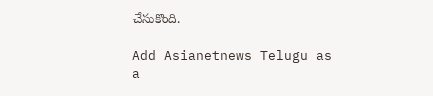చేసుకొంది.

Add Asianetnews Telugu as a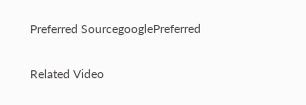Preferred SourcegooglePreferred

Related Video